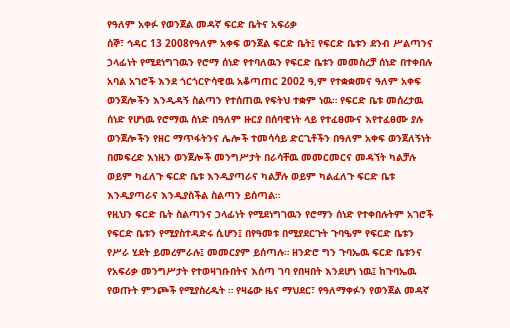የዓለም አቀፉ የወንጀል መዳኛ ፍርድ ቤትና አፍሪቃ
ሰኞ፣ ኅዳር 13 2008የዓለም አቀፍ ወንጀል ፍርድ ቤት፤ የፍርድ ቤቱን ደንብ ሥልጣንና ኃላፊነት የሚደነግገዉን የሮማ ሰነድ የተባለዉን የፍርድ ቤቱን መመስረቻ ሰነድ በተቀበሉ አባል አገሮች እንደ ጎርጎርዮሳዊዉ አቆጣጠር 2002 ዓ,ም የተቋቋመና ዓለም አቀፍ ወንጀሎችን እንዲዳኝ ስልጣን የተሰጠዉ የፍትህ ተቋም ነዉ። የፍርድ ቤቱ መሰረታዉ ሰነድ የሆነዉ የሮማዉ ሰነድ በዓለም ዙርያ በሰባዊነት ላይ የተፈፀሙና እየተፈፀሙ ያሉ ወንጀሎችን የዘር ማጥፋትንና ሌሎች ተመሳሳይ ድርጊቶችን በዓለም አቀፍ ወንጀለኝነት በመፍረድ እነዚን ወንጀሎች መንግሥታት በራሳቸዉ መመርመርና መዳኘት ካልቻሉ ወይም ካፈለጉ ፍርድ ቤቱ እንዲያጣራና ካልቻሉ ወይም ካልፈለጉ ፍርድ ቤቱ እንዲያጣራና እንዲያስችል ስልጣን ይሰጣል።
የዚህን ፍርድ ቤት ስልጣንና ኃላፊነት የሚደነግገዉን የሮማን ሰነድ የተቀበሉትም አገሮች የፍርድ ቤቱን የሚያስተዳድሩ ሲሆን፤ በየዓመቱ በሚያደርጉት ጉባዔም የፍርድ ቤቱን የሥራ ሂደት ይመረምራሉ፤ መመርያም ይሰጣሉ። ዘንድሮ ግን ጉባኤዉ ፍርድ ቤቱንና የአፍሪቃ መንግሥታት የተወዛገቡበትና እሰጣ ገባ የበዛበት እንደሆነ ነዉ፤ ከጉባኤዉ የወጡት ምንጮች የሚያስረዱት ። የዛሬው ዜና ማህደር፣ የዓለማቀፉን የወንጀል መዳኛ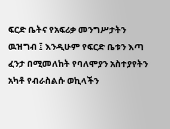ፍርድ ቤትና የአፍሪቃ መንግሥታትን ዉዝግብ ፤ እንዲሁም የፍርድ ቤቱን እጣ ፈንታ በሚመለከት የባለሞያን አስተያየትን አካቶ የብራስልሱ ወኪላችን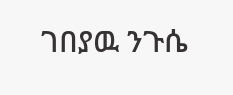ገበያዉ ንጉሴ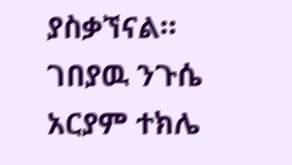ያስቃኘናል።
ገበያዉ ንጉሴ
አርያም ተክሌ